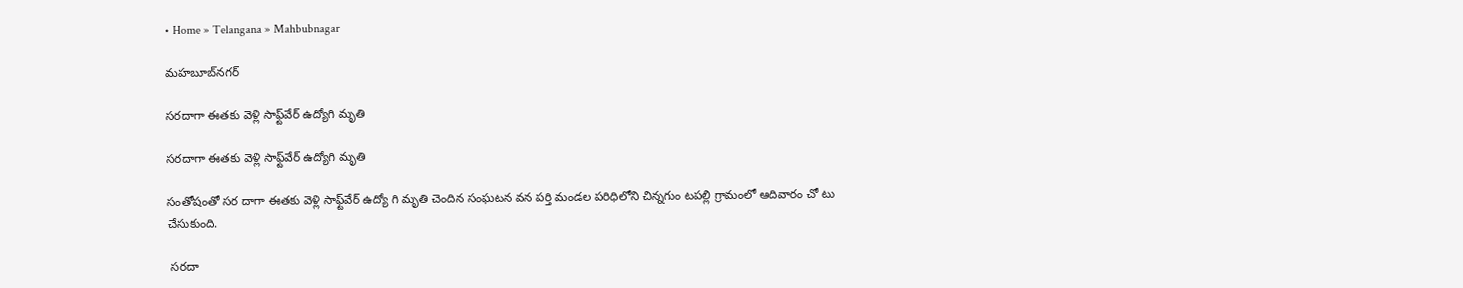• Home » Telangana » Mahbubnagar

మహబూబ్‌నగర్

సరదాగా ఈతకు వెళ్లి సాఫ్ట్‌వేర్‌ ఉద్యోగి మృతి

సరదాగా ఈతకు వెళ్లి సాఫ్ట్‌వేర్‌ ఉద్యోగి మృతి

సంతోషంతో సర దాగా ఈతకు వెళ్లి సాఫ్ట్‌వేర్‌ ఉద్యో గి మృతి చెందిన సంఘటన వన పర్తి మండల పరిధిలోని చిన్నగుం టపల్లి గ్రామంలో ఆదివారం చో టు చేసుకుంది.

 సరదా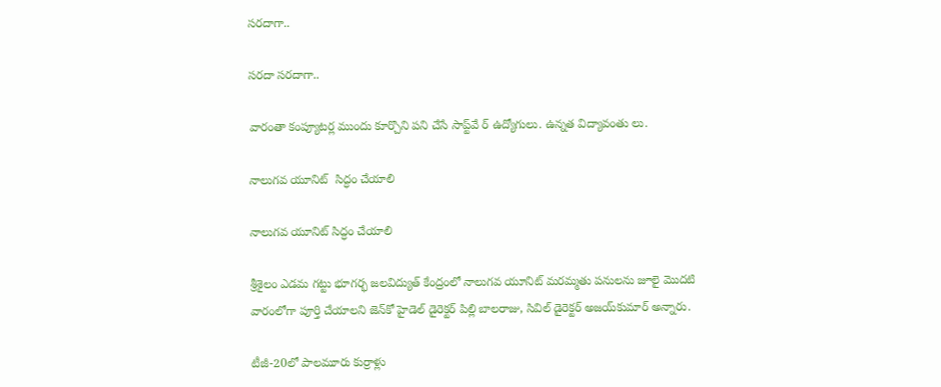సరదాగా..

సరదా సరదాగా..

వారంతా కంప్యూటర్ల ముందు కూర్చొని పని చేసే సాప్ట్‌వే ర్‌ ఉద్యోగులు. ఉన్నత విద్యావంతు లు.

నాలుగవ యూనిట్‌  సిద్ధం చేయాలి

నాలుగవ యూనిట్‌ సిద్ధం చేయాలి

శ్రీశైలం ఎడమ గట్టు భూగర్భ జలవిద్యుత్‌ కేంద్రంలో నాలుగవ యూనిట్‌ మరమ్మతు పనులను జూలై మొదటి వారంలోగా పూర్తి చేయాలని జెన్‌కో హైడెల్‌ డైరెక్టర్‌ పిల్లి బాలరాజు, సివిల్‌ డైరెక్టర్‌ అజయ్‌కుమార్‌ అన్నారు.

టీజీ-20లో పాలమూరు కుర్రాళ్లు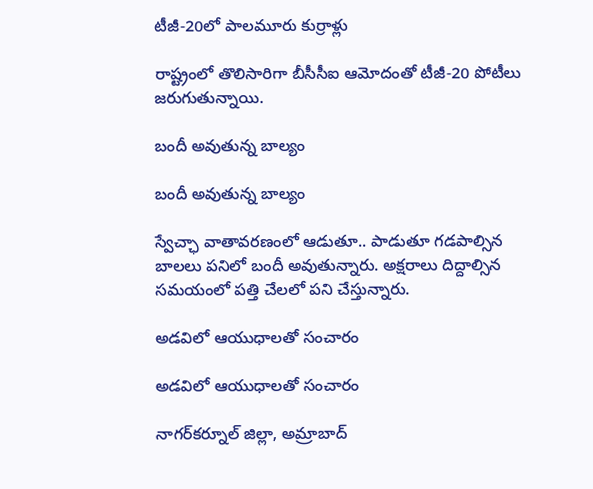టీజీ-20లో పాలమూరు కుర్రాళ్లు

రాష్ట్రంలో తొలిసారిగా బీసీసీఐ ఆమోదంతో టీజీ-20 పోటీలు జరుగుతున్నాయి.

బందీ అవుతున్న బాల్యం

బందీ అవుతున్న బాల్యం

స్వేచ్ఛా వాతావరణంలో ఆడుతూ.. పాడుతూ గడపాల్సిన బాలలు పనిలో బందీ అవుతున్నారు. అక్షరాలు దిద్దాల్సిన సమయంలో పత్తి చేలలో పని చేస్తున్నారు.

అడవిలో ఆయుధాలతో సంచారం

అడవిలో ఆయుధాలతో సంచారం

నాగర్‌కర్నూల్‌ జిల్లా, అమ్రాబాద్‌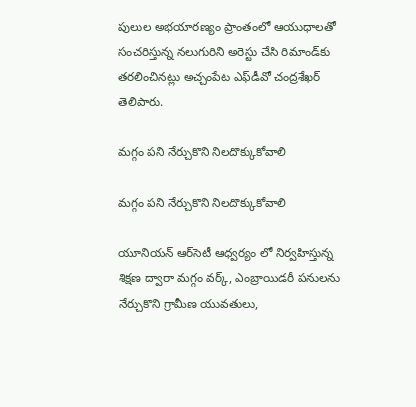పులుల అభయారణ్యం ప్రాంతంలో ఆయుధాలతో సంచరిస్తున్న నలుగురిని అరెస్టు చేసి రిమాండ్‌కు తరలించినట్లు అచ్చంపేట ఎఫ్‌డీవో చంద్రశేఖర్‌ తెలిపారు.

మగ్గం పని నేర్చుకొని నిలదొక్కుకోవాలి

మగ్గం పని నేర్చుకొని నిలదొక్కుకోవాలి

యూనియన్‌ ఆర్‌సెటీ ఆధ్వర్యం లో నిర్వహిస్తున్న శిక్షణ ద్వారా మగ్గం వర్క్‌, ఎంబ్రాయిడరీ పనులను నేర్చుకొని గ్రామీణ యువతులు,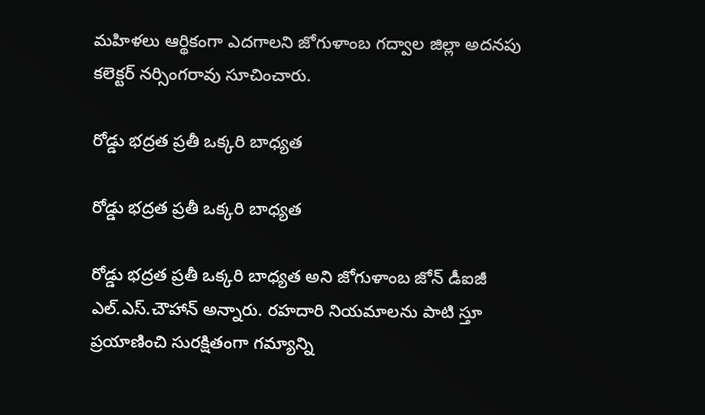మహిళలు ఆర్థికంగా ఎదగాలని జోగుళాంబ గద్వాల జిల్లా అదనపు కలెక్టర్‌ నర్సింగరావు సూచించారు.

రోడ్డు భద్రత ప్రతీ ఒక్కరి బాధ్యత

రోడ్డు భద్రత ప్రతీ ఒక్కరి బాధ్యత

రోడ్డు భద్రత ప్రతీ ఒక్కరి బాధ్యత అని జోగుళాంబ జోన్‌ డీఐజీ ఎల్‌.ఎస్‌.చౌహాన్‌ అన్నారు. రహదారి నియమాలను పాటి స్తూ ప్రయాణించి సురక్షితంగా గమ్యాన్ని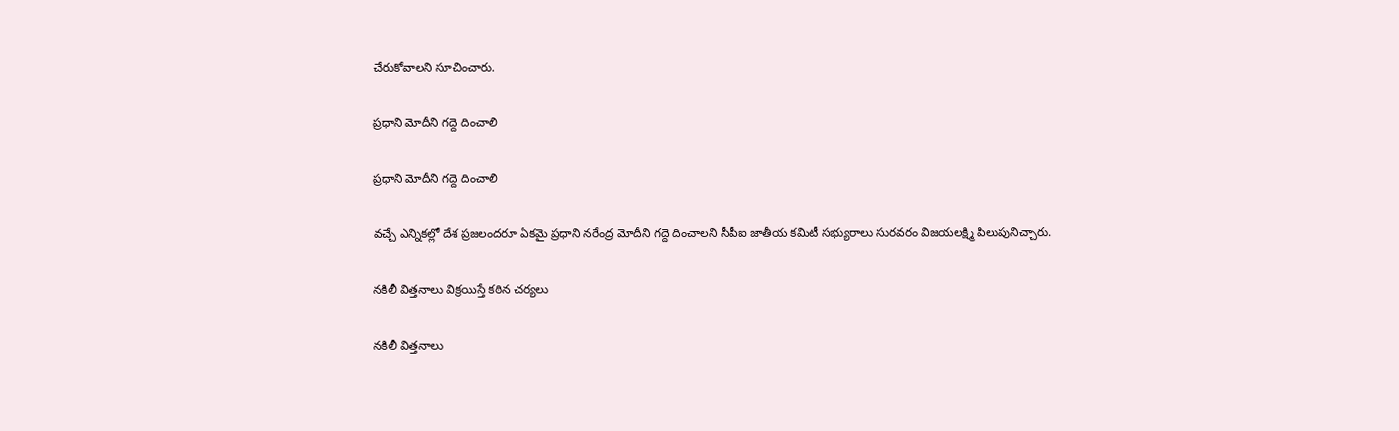చేరుకోవాలని సూచించారు.

ప్రధాని మోదీని గద్దె దించాలి

ప్రధాని మోదీని గద్దె దించాలి

వచ్చే ఎన్నికల్లో దేశ ప్రజలందరూ ఏకమై ప్రధాని నరేంద్ర మోదీని గద్దె దించాలని సీపీఐ జాతీయ కమిటీ సభ్యురాలు సురవరం విజయలక్ష్మి పిలుపునిచ్చారు.

నకిలీ విత్తనాలు విక్రయిస్తే కఠిన చర్యలు

నకిలీ విత్తనాలు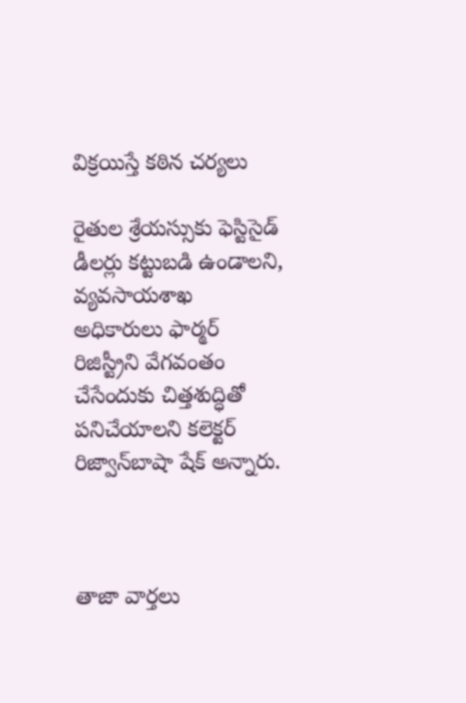విక్రయిస్తే కఠిన చర్యలు

రైతుల శ్రేయస్సుకు ఫెస్టిసైడ్‌ డీలర్లు కట్టుబడి ఉండాలని, వ్యవసాయశాఖ అధికారులు ఫార్మర్‌ రిజిస్ట్రీని వేగవంతం చేసేందుకు చిత్తశుద్ధితో పనిచేయాలని కలెక్టర్‌ రిజ్వాన్‌బాషా షేక్‌ అన్నారు.



తాజా వార్తలు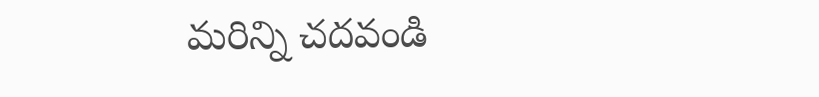మరిన్ని చదవండి